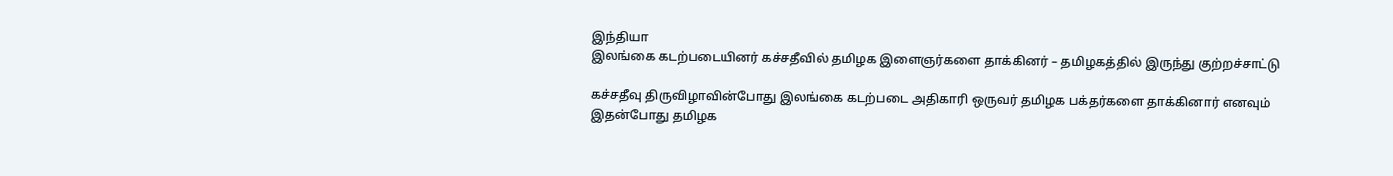இந்தியா
இலங்கை கடற்படையினர் கச்சதீவில் தமிழக இளைஞர்களை தாக்கினர் – தமிழகத்தில் இருந்து குற்றச்சாட்டு

கச்சதீவு திருவிழாவின்போது இலங்கை கடற்படை அதிகாரி ஒருவர் தமிழக பக்தர்களை தாக்கினார் எனவும் இதன்போது தமிழக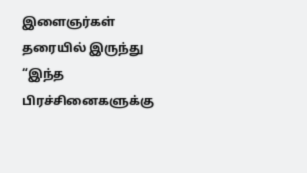இளைஞர்கள் தரையில் இருந்து “இந்த பிரச்சினைகளுக்கு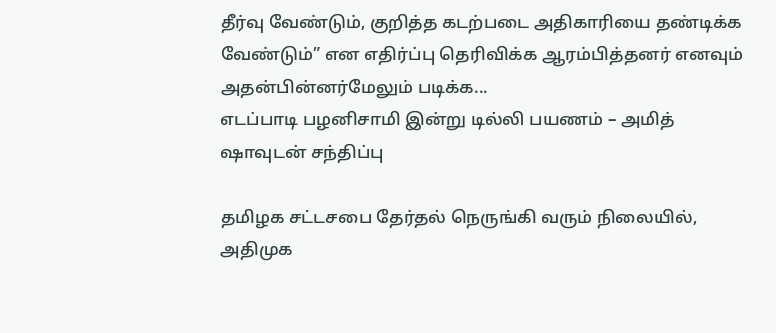தீர்வு வேண்டும், குறித்த கடற்படை அதிகாரியை தண்டிக்க வேண்டும்” என எதிர்ப்பு தெரிவிக்க ஆரம்பித்தனர் எனவும் அதன்பின்னர்மேலும் படிக்க...
எடப்பாடி பழனிசாமி இன்று டில்லி பயணம் – அமித் ஷாவுடன் சந்திப்பு

தமிழக சட்டசபை தேர்தல் நெருங்கி வரும் நிலையில், அதிமுக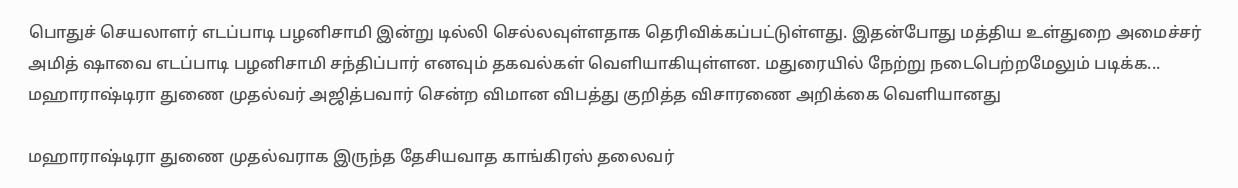பொதுச் செயலாளர் எடப்பாடி பழனிசாமி இன்று டில்லி செல்லவுள்ளதாக தெரிவிக்கப்பட்டுள்ளது. இதன்போது மத்திய உள்துறை அமைச்சர் அமித் ஷாவை எடப்பாடி பழனிசாமி சந்திப்பார் எனவும் தகவல்கள் வெளியாகியுள்ளன. மதுரையில் நேற்று நடைபெற்றமேலும் படிக்க...
மஹாராஷ்டிரா துணை முதல்வர் அஜித்பவார் சென்ற விமான விபத்து குறித்த விசாரணை அறிக்கை வெளியானது

மஹாராஷ்டிரா துணை முதல்வராக இருந்த தேசியவாத காங்கிரஸ் தலைவர்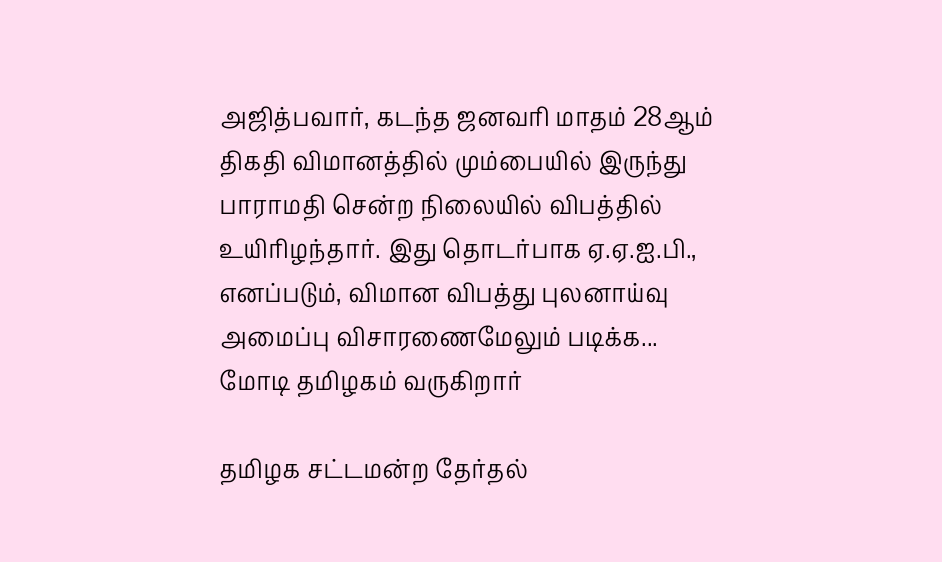அஜித்பவார், கடந்த ஜனவரி மாதம் 28ஆம் திகதி விமானத்தில் மும்பையில் இருந்து பாராமதி சென்ற நிலையில் விபத்தில் உயிரிழந்தார். இது தொடர்பாக ஏ.ஏ.ஐ.பி., எனப்படும், விமான விபத்து புலனாய்வு அமைப்பு விசாரணைமேலும் படிக்க...
மோடி தமிழகம் வருகிறார்

தமிழக சட்டமன்ற தேர்தல்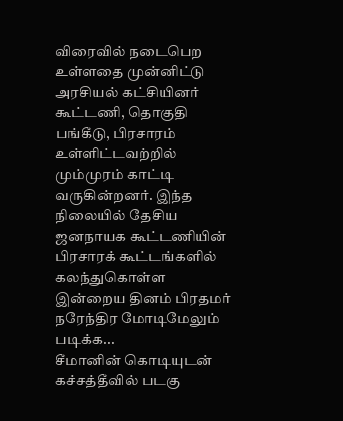விரைவில் நடைபெற உள்ளதை முன்னிட்டு அரசியல் கட்சியினர் கூட்டணி, தொகுதி பங்கீடு, பிரசாரம் உள்ளிட்டவற்றில் மும்முரம் காட்டி வருகின்றனர். இந்த நிலையில் தேசிய ஜனநாயக கூட்டணியின் பிரசாரக் கூட்டங்களில் கலந்துகொள்ள இன்றைய தினம் பிரதமர் நரேந்திர மோடிமேலும் படிக்க...
சீமானின் கொடியுடன் கச்சத்தீவில் படகு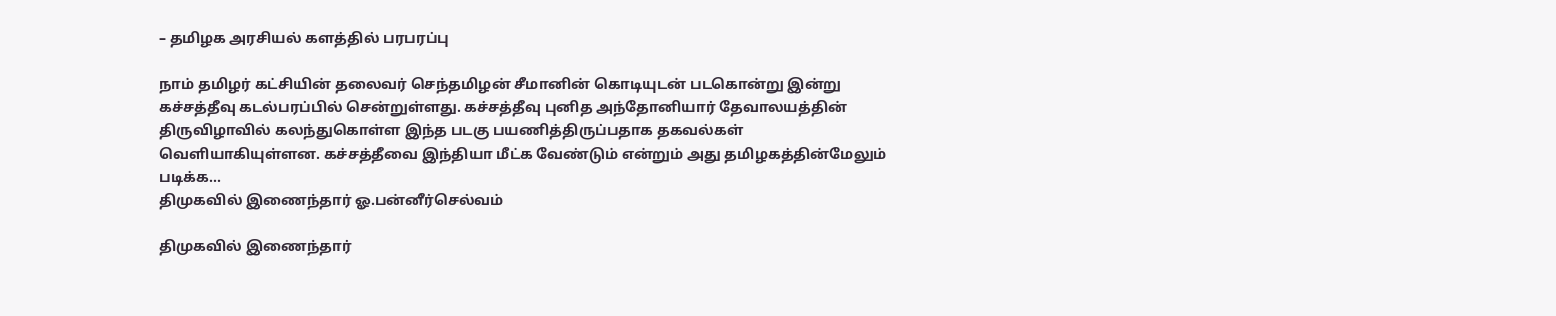– தமிழக அரசியல் களத்தில் பரபரப்பு

நாம் தமிழர் கட்சியின் தலைவர் செந்தமிழன் சீமானின் கொடியுடன் படகொன்று இன்று கச்சத்தீவு கடல்பரப்பில் சென்றுள்ளது. கச்சத்தீவு புனித அந்தோனியார் தேவாலயத்தின் திருவிழாவில் கலந்துகொள்ள இந்த படகு பயணித்திருப்பதாக தகவல்கள் வெளியாகியுள்ளன. கச்சத்தீவை இந்தியா மீட்க வேண்டும் என்றும் அது தமிழகத்தின்மேலும் படிக்க...
திமுகவில் இணைந்தார் ஓ.பன்னீர்செல்வம்

திமுகவில் இணைந்தார்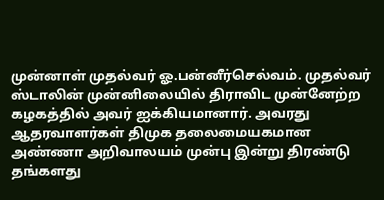முன்னாள் முதல்வர் ஓ.பன்னீர்செல்வம். முதல்வர் ஸ்டாலின் முன்னிலையில் திராவிட முன்னேற்ற கழகத்தில் அவர் ஐக்கியமானார். அவரது ஆதரவாளர்கள் திமுக தலைமையகமான அண்ணா அறிவாலயம் முன்பு இன்று திரண்டு தங்களது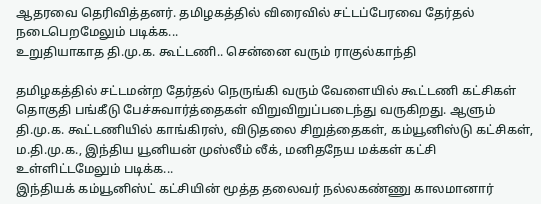ஆதரவை தெரிவித்தனர். தமிழகத்தில் விரைவில் சட்டப்பேரவை தேர்தல் நடைபெறமேலும் படிக்க...
உறுதியாகாத தி.மு.க. கூட்டணி.. சென்னை வரும் ராகுல்காந்தி

தமிழகத்தில் சட்டமன்ற தேர்தல் நெருங்கி வரும் வேளையில் கூட்டணி கட்சிகள் தொகுதி பங்கீடு பேச்சுவார்த்தைகள் விறுவிறுப்படைந்து வருகிறது. ஆளும் தி.மு.க. கூட்டணியில் காங்கிரஸ், விடுதலை சிறுத்தைகள், கம்யூனிஸ்டு கட்சிகள், ம.தி.மு.க., இந்திய யூனியன் முஸ்லீம் லீக், மனிதநேய மக்கள் கட்சி உள்ளிட்டமேலும் படிக்க...
இந்தியக் கம்யூனிஸ்ட் கட்சியின் மூத்த தலைவர் நல்லகண்ணு காலமானார்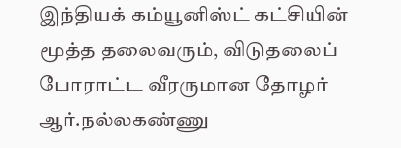இந்தியக் கம்யூனிஸ்ட் கட்சியின் மூத்த தலைவரும், விடுதலைப் போராட்ட வீரருமான தோழர் ஆர்.நல்லகண்ணு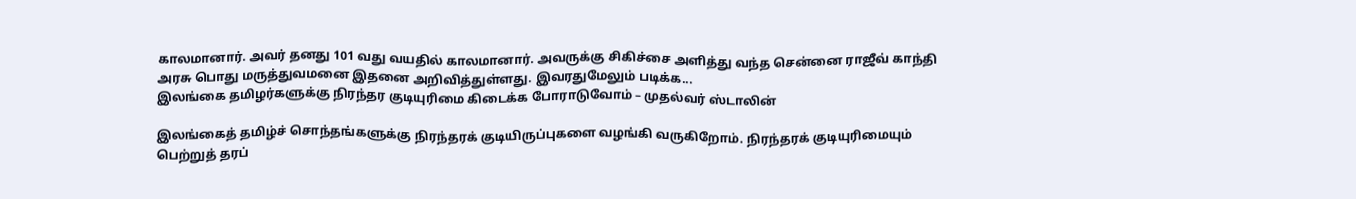காலமானார். அவர் தனது 101 வது வயதில் காலமானார். அவருக்கு சிகிச்சை அளித்து வந்த சென்னை ராஜீவ் காந்தி அரசு பொது மருத்துவமனை இதனை அறிவித்துள்ளது. இவரதுமேலும் படிக்க...
இலங்கை தமிழர்களுக்கு நிரந்தர குடியுரிமை கிடைக்க போராடுவோம் – முதல்வர் ஸ்டாலின்

இலங்கைத் தமிழ்ச் சொந்தங்களுக்கு நிரந்தரக் குடியிருப்புகளை வழங்கி வருகிறோம். நிரந்தரக் குடியுரிமையும் பெற்றுத் தரப்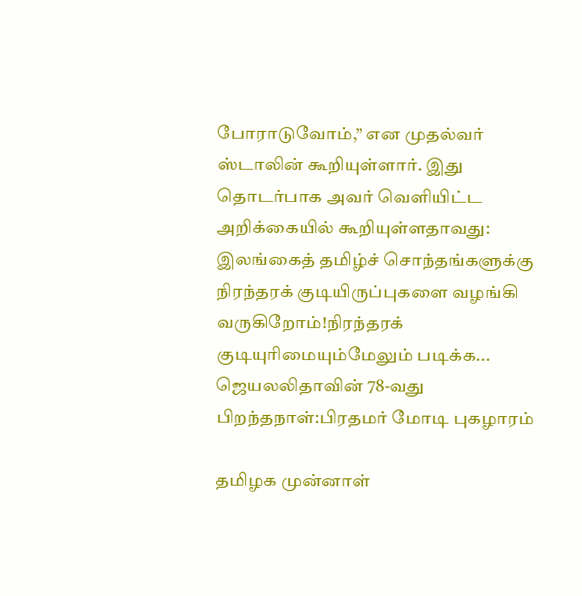போராடுவோம்,” என முதல்வர் ஸ்டாலின் கூறியுள்ளார். இது தொடர்பாக அவர் வெளியிட்ட அறிக்கையில் கூறியுள்ளதாவது: இலங்கைத் தமிழ்ச் சொந்தங்களுக்கு நிரந்தரக் குடியிருப்புகளை வழங்கி வருகிறோம்!நிரந்தரக் குடியுரிமையும்மேலும் படிக்க...
ஜெயலலிதாவின் 78-வது பிறந்தநாள்:பிரதமர் மோடி புகழாரம்

தமிழக முன்னாள்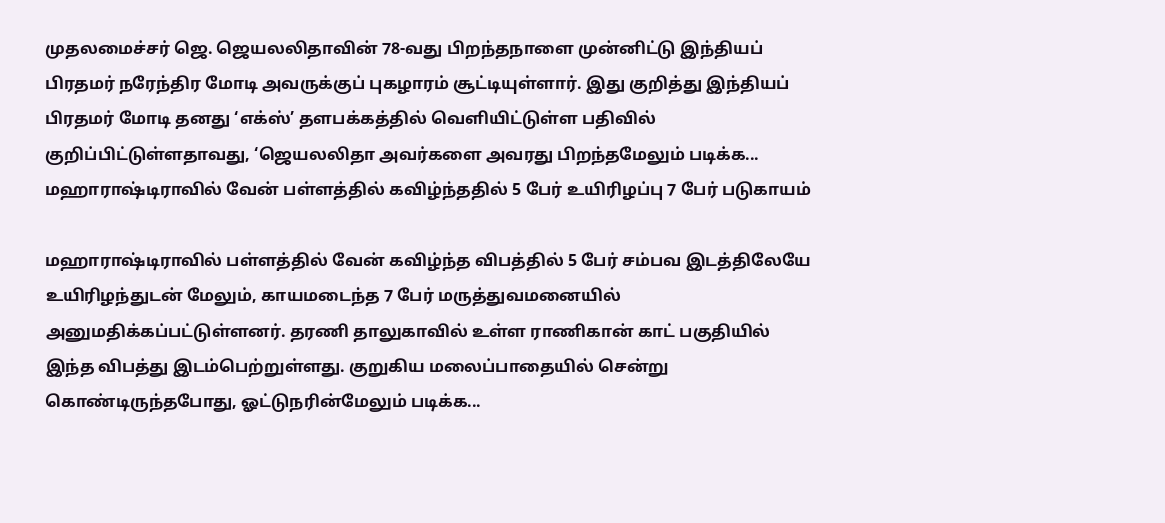முதலமைச்சர் ஜெ. ஜெயலலிதாவின் 78-வது பிறந்தநாளை முன்னிட்டு இந்தியப் பிரதமர் நரேந்திர மோடி அவருக்குப் புகழாரம் சூட்டியுள்ளார். இது குறித்து இந்தியப் பிரதமர் மோடி தனது ‘எக்ஸ்’ தளபக்கத்தில் வெளியிட்டுள்ள பதிவில் குறிப்பிட்டுள்ளதாவது, ‘ஜெயலலிதா அவர்களை அவரது பிறந்தமேலும் படிக்க...
மஹாராஷ்டிராவில் வேன் பள்ளத்தில் கவிழ்ந்ததில் 5 பேர் உயிரிழப்பு 7 பேர் படுகாயம்

மஹாராஷ்டிராவில் பள்ளத்தில் வேன் கவிழ்ந்த விபத்தில் 5 பேர் சம்பவ இடத்திலேயே உயிரிழந்துடன் மேலும், காயமடைந்த 7 பேர் மருத்துவமனையில் அனுமதிக்கப்பட்டுள்ளனர். தரணி தாலுகாவில் உள்ள ராணிகான் காட் பகுதியில் இந்த விபத்து இடம்பெற்றுள்ளது. குறுகிய மலைப்பாதையில் சென்று கொண்டிருந்தபோது, ஓட்டுநரின்மேலும் படிக்க...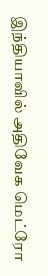இந்தியாவில் அதிவேக மெட்ரோ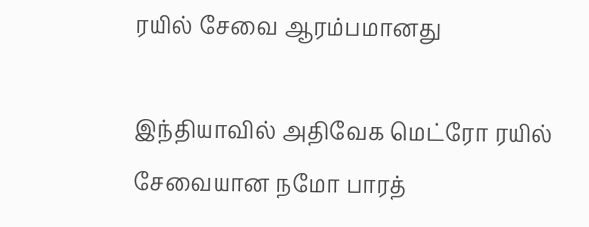ரயில் சேவை ஆரம்பமானது

இந்தியாவில் அதிவேக மெட்ரோ ரயில் சேவையான நமோ பாரத்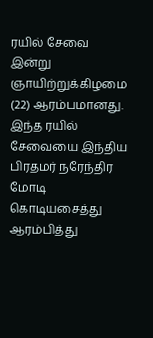ரயில் சேவை இன்று ஞாயிற்றுக்கிழமை (22) ஆரம்பமானது. இந்த ரயில் சேவையை இந்திய பிரதமர் நரேந்திர மோடி கொடியசைத்து ஆரம்பித்து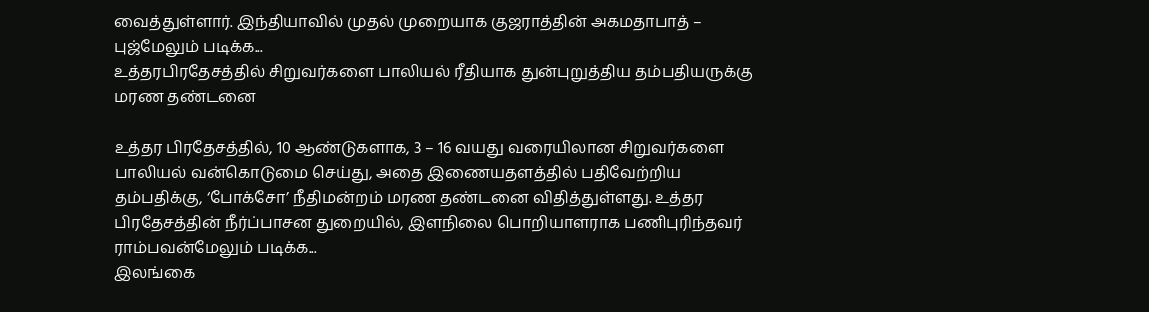வைத்துள்ளார். இந்தியாவில் முதல் முறையாக குஜராத்தின் அகமதாபாத் – புஜ்மேலும் படிக்க...
உத்தரபிரதேசத்தில் சிறுவர்களை பாலியல் ரீதியாக துன்புறுத்திய தம்பதியருக்கு மரண தண்டனை

உத்தர பிரதேசத்தில், 10 ஆண்டுகளாக, 3 – 16 வயது வரையிலான சிறுவர்களை பாலியல் வன்கொடுமை செய்து, அதை இணையதளத்தில் பதிவேற்றிய தம்பதிக்கு, ‘போக்சோ’ நீதிமன்றம் மரண தண்டனை விதித்துள்ளது. உத்தர பிரதேசத்தின் நீர்ப்பாசன துறையில், இளநிலை பொறியாளராக பணிபுரிந்தவர் ராம்பவன்மேலும் படிக்க...
இலங்கை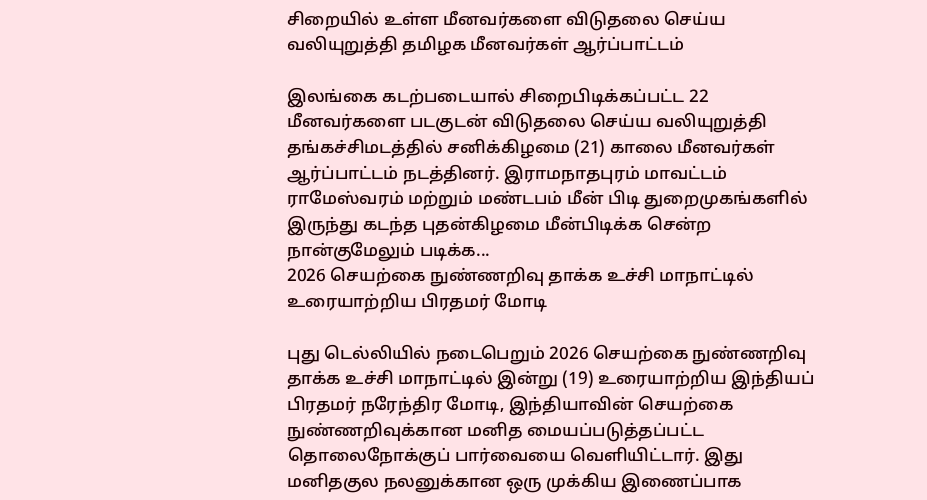சிறையில் உள்ள மீனவர்களை விடுதலை செய்ய வலியுறுத்தி தமிழக மீனவர்கள் ஆர்ப்பாட்டம்

இலங்கை கடற்படையால் சிறைபிடிக்கப்பட்ட 22 மீனவர்களை படகுடன் விடுதலை செய்ய வலியுறுத்தி தங்கச்சிமடத்தில் சனிக்கிழமை (21) காலை மீனவர்கள் ஆர்ப்பாட்டம் நடத்தினர். இராமநாதபுரம் மாவட்டம் ராமேஸ்வரம் மற்றும் மண்டபம் மீன் பிடி துறைமுகங்களில் இருந்து கடந்த புதன்கிழமை மீன்பிடிக்க சென்ற நான்குமேலும் படிக்க...
2026 செயற்கை நுண்ணறிவு தாக்க உச்சி மாநாட்டில் உரையாற்றிய பிரதமர் மோடி

புது டெல்லியில் நடைபெறும் 2026 செயற்கை நுண்ணறிவு தாக்க உச்சி மாநாட்டில் இன்று (19) உரையாற்றிய இந்தியப் பிரதமர் நரேந்திர மோடி, இந்தியாவின் செயற்கை நுண்ணறிவுக்கான மனித மையப்படுத்தப்பட்ட தொலைநோக்குப் பார்வையை வெளியிட்டார். இது மனிதகுல நலனுக்கான ஒரு முக்கிய இணைப்பாக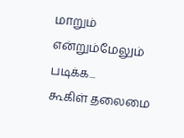மாறும் என்றும்மேலும் படிக்க...
கூகிள் தலைமை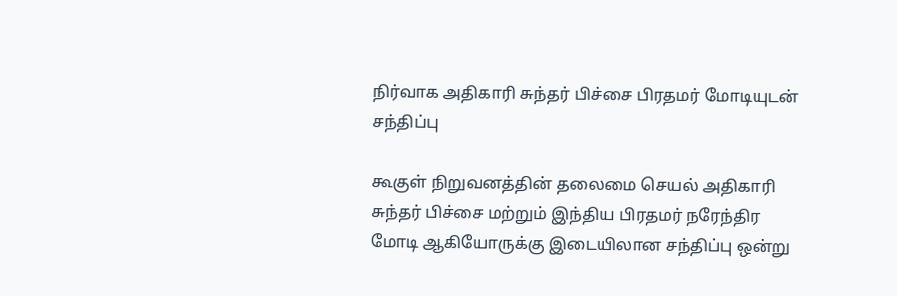நிர்வாக அதிகாரி சுந்தர் பிச்சை பிரதமர் மோடியுடன் சந்திப்பு

கூகுள் நிறுவனத்தின் தலைமை செயல் அதிகாரி சுந்தர் பிச்சை மற்றும் இந்திய பிரதமர் நரேந்திர மோடி ஆகியோருக்கு இடையிலான சந்திப்பு ஒன்று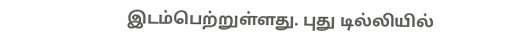இடம்பெற்றுள்ளது. புது டில்லியில்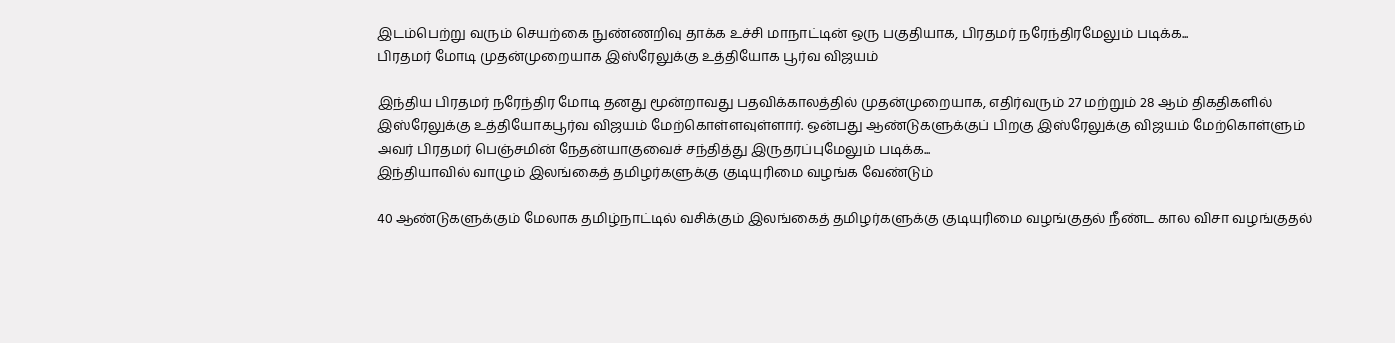இடம்பெற்று வரும் செயற்கை நுண்ணறிவு தாக்க உச்சி மாநாட்டின் ஒரு பகுதியாக, பிரதமர் நரேந்திரமேலும் படிக்க...
பிரதமர் மோடி முதன்முறையாக இஸ்ரேலுக்கு உத்தியோக பூர்வ விஜயம்

இந்திய பிரதமர் நரேந்திர மோடி தனது மூன்றாவது பதவிக்காலத்தில் முதன்முறையாக, எதிர்வரும் 27 மற்றும் 28 ஆம் திகதிகளில் இஸ்ரேலுக்கு உத்தியோகபூர்வ விஜயம் மேற்கொள்ளவுள்ளார். ஒன்பது ஆண்டுகளுக்குப் பிறகு இஸ்ரேலுக்கு விஜயம் மேற்கொள்ளும் அவர் பிரதமர் பெஞ்சமின் நேதன்யாகுவைச் சந்தித்து இருதரப்புமேலும் படிக்க...
இந்தியாவில் வாழும் இலங்கைத் தமிழர்களுக்கு குடியுரிமை வழங்க வேண்டும்

40 ஆண்டுகளுக்கும் மேலாக தமிழ்நாட்டில் வசிக்கும் இலங்கைத் தமிழர்களுக்கு குடியுரிமை வழங்குதல் நீண்ட கால விசா வழங்குதல்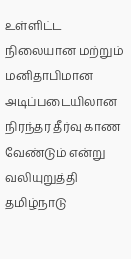உள்ளிட்ட நிலையான மற்றும் மனிதாபிமான அடிப்படையிலான நிரந்தர தீர்வு காண வேண்டும் என்று வலியுறுத்தி தமிழ்நாடு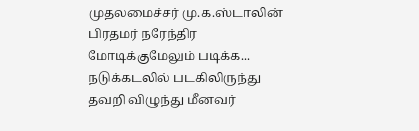முதலமைச்சர் மு.க.ஸ்டாலின் பிரதமர் நரேந்திர மோடிக்குமேலும் படிக்க...
நடுக்கடலில் படகிலிருந்து தவறி விழுந்து மீனவர்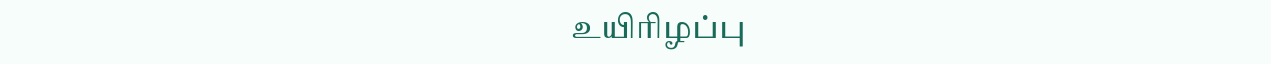உயிரிழப்பு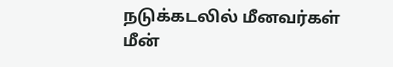நடுக்கடலில் மீனவர்கள் மீன்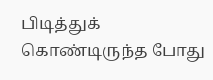பிடித்துக் கொண்டிருந்த போது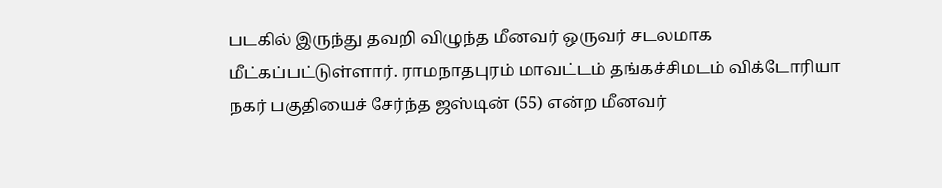படகில் இருந்து தவறி விழுந்த மீனவர் ஒருவர் சடலமாக மீட்கப்பட்டுள்ளார். ராமநாதபுரம் மாவட்டம் தங்கச்சிமடம் விக்டோரியா நகர் பகுதியைச் சேர்ந்த ஜஸ்டின் (55) என்ற மீனவர்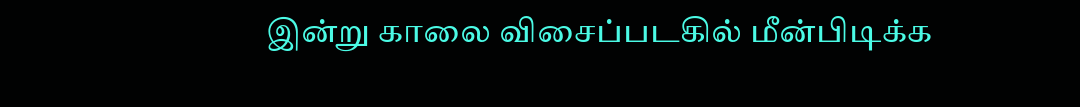இன்று காலை விசைப்படகில் மீன்பிடிக்க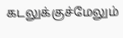கடலுக்குச்மேலும்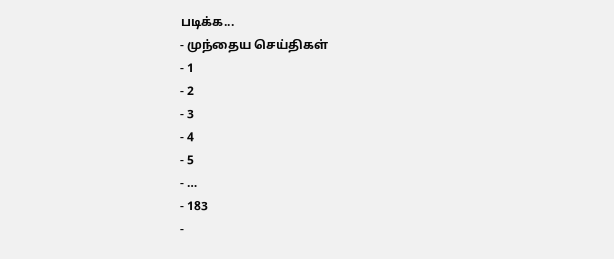படிக்க...
- முந்தைய செய்திகள்
- 1
- 2
- 3
- 4
- 5
- …
- 183
-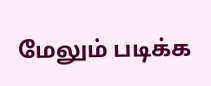மேலும் படிக்க